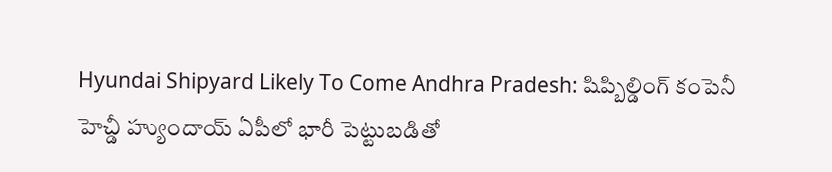Hyundai Shipyard Likely To Come Andhra Pradesh: షిప్బిల్డింగ్ కంపెనీ హెచ్డీ హ్యుందాయ్ ఏపీలో భారీ పెట్టుబడితో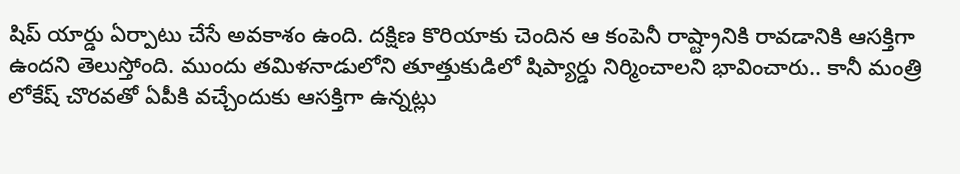షిప్ యార్డు ఏర్పాటు చేసే అవకాశం ఉంది. దక్షిణ కొరియాకు చెందిన ఆ కంపెనీ రాష్ట్రానికి రావడానికి ఆసక్తిగా ఉందని తెలుస్తోంది. ముందు తమిళనాడులోని తూత్తుకుడిలో షిప్యార్డు నిర్మించాలని భావించారు.. కానీ మంత్రి లోకేష్ చొరవతో ఏపీకి వచ్చేందుకు ఆసక్తిగా ఉన్నట్లు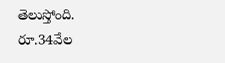తెలుస్తోంది. రూ.34వేల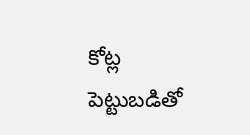కోట్ల పెట్టుబడితో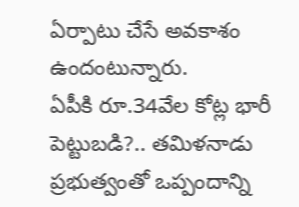ఏర్పాటు చేసే అవకాశం ఉందంటున్నారు.
ఏపీకి రూ.34వేల కోట్ల భారీ పెట్టుబడి?.. తమిళనాడు ప్రభుత్వంతో ఒప్పందాన్ని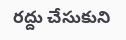రద్దు చేసుకుని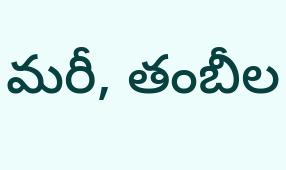మరీ, తంబీల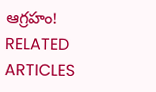ఆగ్రహం!
RELATED ARTICLES